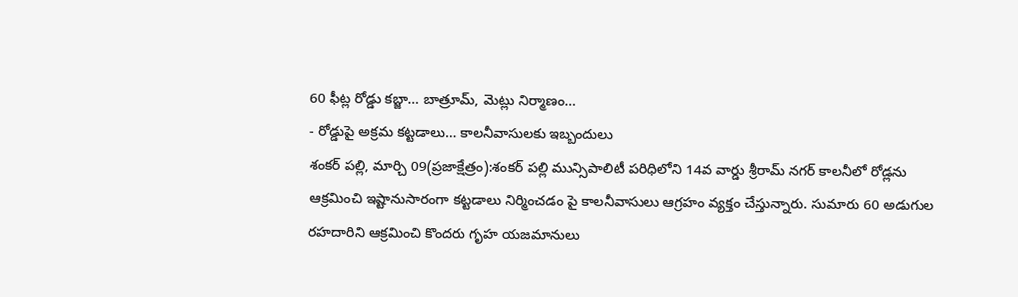60 ఫీట్ల రోడ్డు కబ్జా… బాత్రూమ్, మెట్లు నిర్మాణం…
- రోడ్డుపై అక్రమ కట్టడాలు… కాలనీవాసులకు ఇబ్బందులు
శంకర్ పల్లి, మార్చి 09(ప్రజాక్షేత్రం):శంకర్ పల్లి మున్సిపాలిటీ పరిధిలోని 14వ వార్డు శ్రీరామ్ నగర్ కాలనీలో రోడ్లను ఆక్రమించి ఇష్టానుసారంగా కట్టడాలు నిర్మించడం పై కాలనీవాసులు ఆగ్రహం వ్యక్తం చేస్తున్నారు. సుమారు 60 అడుగుల రహదారిని ఆక్రమించి కొందరు గృహ యజమానులు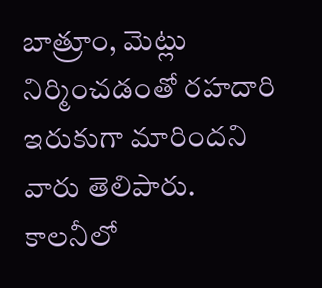బాత్రూం, మెట్లు నిర్మించడంతో రహదారి ఇరుకుగా మారిందని వారు తెలిపారు. కాలనీలో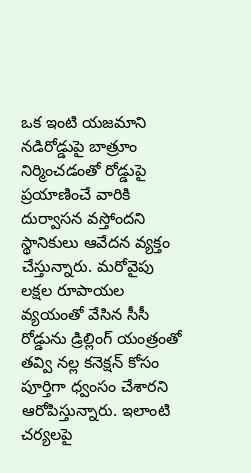ఒక ఇంటి యజమాని నడిరోడ్డుపై బాత్రూం నిర్మించడంతో రోడ్డుపై ప్రయాణించే వారికి దుర్వాసన వస్తోందని స్థానికులు ఆవేదన వ్యక్తం చేస్తున్నారు. మరోవైపు లక్షల రూపాయల వ్యయంతో వేసిన సీసీ రోడ్డును డ్రిల్లింగ్ యంత్రంతో తవ్వి నల్ల కనెక్షన్ కోసం పూర్తిగా ధ్వంసం చేశారని ఆరోపిస్తున్నారు. ఇలాంటి చర్యలపై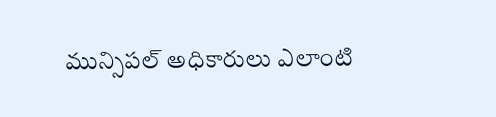మున్సిపల్ అధికారులు ఎలాంటి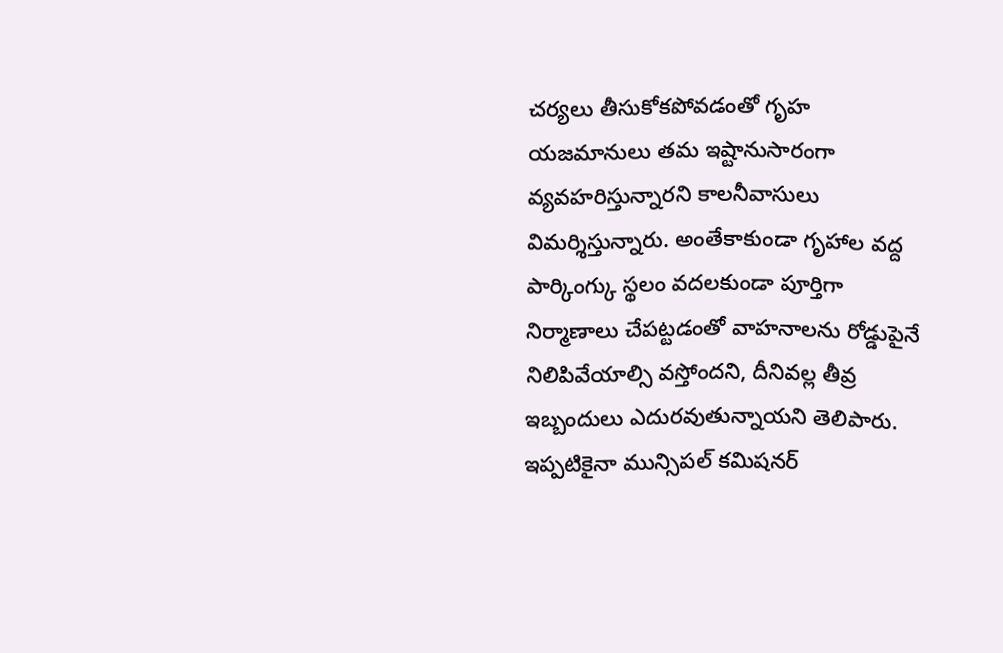చర్యలు తీసుకోకపోవడంతో గృహ యజమానులు తమ ఇష్టానుసారంగా వ్యవహరిస్తున్నారని కాలనీవాసులు విమర్శిస్తున్నారు. అంతేకాకుండా గృహాల వద్ద పార్కింగ్కు స్థలం వదలకుండా పూర్తిగా నిర్మాణాలు చేపట్టడంతో వాహనాలను రోడ్డుపైనే నిలిపివేయాల్సి వస్తోందని, దీనివల్ల తీవ్ర ఇబ్బందులు ఎదురవుతున్నాయని తెలిపారు.
ఇప్పటికైనా మున్సిపల్ కమిషనర్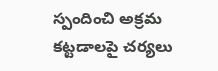స్పందించి అక్రమ కట్టడాలపై చర్యలు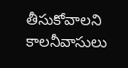తీసుకోవాలని కాలనీవాసులు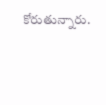కోరుతున్నారు.